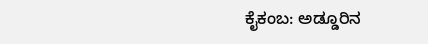ಕೈಕಂಬ: ಅಡ್ಡೂರಿನ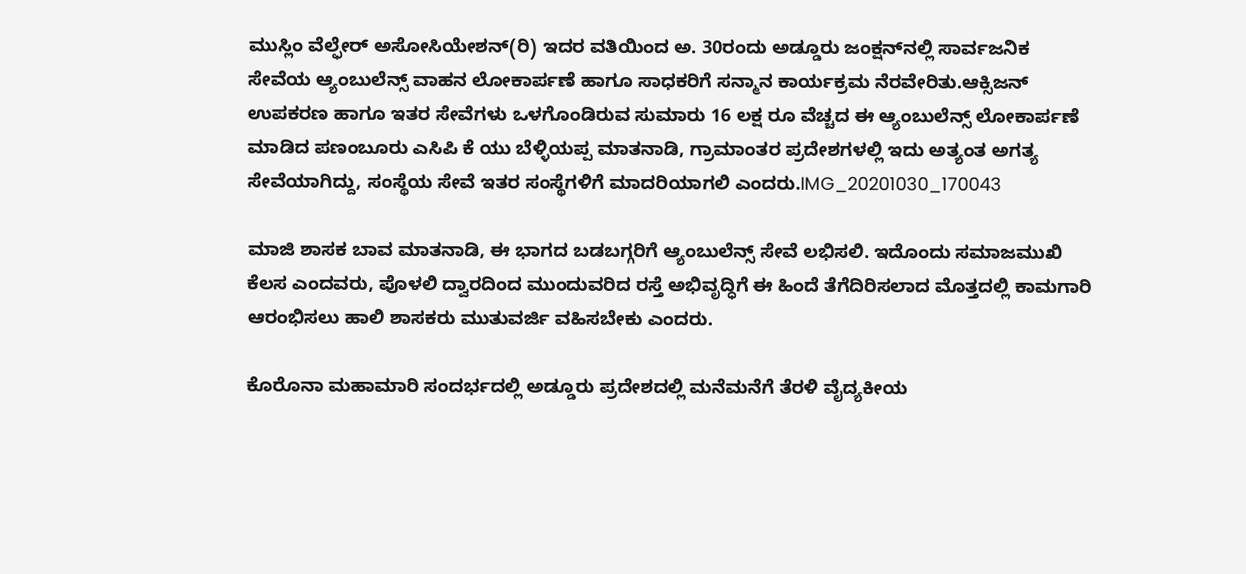ಮುಸ್ಲಿಂ ವೆಲ್ಫೇರ್ ಅಸೋಸಿಯೇಶನ್(ರಿ) ಇದರ ವತಿಯಿಂದ ಅ. 30ರಂದು ಅಡ್ಡೂರು ಜಂಕ್ಷನ್‍ನಲ್ಲಿ ಸಾರ್ವಜನಿಕ ಸೇವೆಯ ಆ್ಯಂಬುಲೆನ್ಸ್ ವಾಹನ ಲೋಕಾರ್ಪಣೆ ಹಾಗೂ ಸಾಧಕರಿಗೆ ಸನ್ಮಾನ ಕಾರ್ಯಕ್ರಮ ನೆರವೇರಿತು.ಆಕ್ಸಿಜನ್ ಉಪಕರಣ ಹಾಗೂ ಇತರ ಸೇವೆಗಳು ಒಳಗೊಂಡಿರುವ ಸುಮಾರು 16 ಲಕ್ಷ ರೂ ವೆಚ್ಚದ ಈ ಆ್ಯಂಬುಲೆನ್ಸ್ ಲೋಕಾರ್ಪಣೆ ಮಾಡಿದ ಪಣಂಬೂರು ಎಸಿಪಿ ಕೆ ಯು ಬೆಳ್ಳಿಯಪ್ಪ ಮಾತನಾಡಿ, ಗ್ರಾಮಾಂತರ ಪ್ರದೇಶಗಳಲ್ಲಿ ಇದು ಅತ್ಯಂತ ಅಗತ್ಯ ಸೇವೆಯಾಗಿದ್ದು, ಸಂಸ್ಥೆಯ ಸೇವೆ ಇತರ ಸಂಸ್ಥೆಗಳಿಗೆ ಮಾದರಿಯಾಗಲಿ ಎಂದರು.IMG_20201030_170043

ಮಾಜಿ ಶಾಸಕ ಬಾವ ಮಾತನಾಡಿ, ಈ ಭಾಗದ ಬಡಬಗ್ಗರಿಗೆ ಆ್ಯಂಬುಲೆನ್ಸ್ ಸೇವೆ ಲಭಿಸಲಿ. ಇದೊಂದು ಸಮಾಜಮುಖಿ ಕೆಲಸ ಎಂದವರು, ಪೊಳಲಿ ದ್ವಾರದಿಂದ ಮುಂದುವರಿದ ರಸ್ತೆ ಅಭಿವೃದ್ಧಿಗೆ ಈ ಹಿಂದೆ ತೆಗೆದಿರಿಸಲಾದ ಮೊತ್ತದಲ್ಲಿ ಕಾಮಗಾರಿ ಆರಂಭಿಸಲು ಹಾಲಿ ಶಾಸಕರು ಮುತುವರ್ಜಿ ವಹಿಸಬೇಕು ಎಂದರು.

ಕೊರೊನಾ ಮಹಾಮಾರಿ ಸಂದರ್ಭದಲ್ಲಿ ಅಡ್ಡೂರು ಪ್ರದೇಶದಲ್ಲಿ ಮನೆಮನೆಗೆ ತೆರಳಿ ವೈದ್ಯಕೀಯ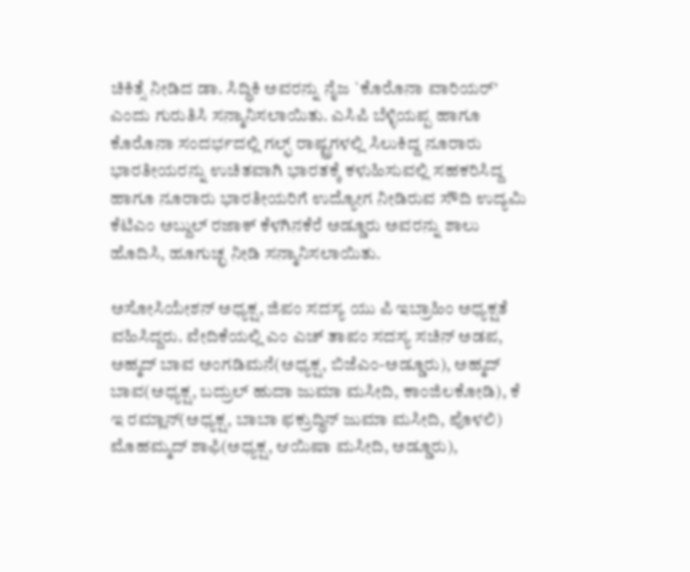ಚಿಕಿತ್ಸೆ ನೀಡಿದ ಡಾ. ಸಿದ್ಧಿಕಿ ಅವರನ್ನು ನೈಜ `ಕೊರೊನಾ ವಾರಿಯರ್’ ಎಂದು ಗುರುತಿಸಿ ಸನ್ಮಾನಿಸಲಾಯಿತು. ಎಸಿಪಿ ಬೆಳ್ಳಿಯಪ್ಪ ಹಾಗೂ ಕೊರೊನಾ ಸಂದರ್ಭದಲ್ಲಿ ಗಲ್ಫ್ ರಾಷ್ಟ್ರಗಳಲ್ಲಿ ಸಿಲುಕಿದ್ದ ನೂರಾರು ಭಾರತೀಯರನ್ನು ಉಚಿತವಾಗಿ ಭಾರತಕ್ಕೆ ಕಳುಹಿಸುವಲ್ಲಿ ಸಹಕರಿಸಿದ್ದ ಹಾಗೂ ನೂರಾರು ಭಾರತೀಯರಿಗೆ ಉದ್ಯೋಗ ನೀಡಿರುವ ಸೌದಿ ಉದ್ಯಮಿ ಕೆಟಿಎಂ ಅಬ್ದುಲ್ ರಜಾಕ್ ಕೆಳಗಿನಕೆರೆ ಅಡ್ಡೂರು ಅವರನ್ನು ಶಾಲು ಹೊದಿಸಿ, ಹೂಗುಚ್ಛ ನೀಡಿ ಸನ್ಮಾನಿಸಲಾಯಿತು.

ಅಸೋಸಿಯೇಶನ್ ಅಧ್ಯಕ್ಷ, ಜಿಪಂ ಸದಸ್ಯ ಯು ಪಿ ಇಬ್ರಾಹಿಂ ಅಧ್ಯಕ್ಷತೆ ವಹಿಸಿದ್ದರು. ವೇದಿಕೆಯಲ್ಲಿ ಎಂ ಎಚ್ ತಾಪಂ ಸದಸ್ಯ ಸಚಿನ್ ಅಡಪ, ಅಹ್ಮದ್ ಬಾವ ಅಂಗಡಿಮನೆ(ಅಧ್ಯಕ್ಷ, ಬಿಜೆಎಂ-ಅಡ್ಡೂರು), ಅಹ್ಮದ್ ಬಾವ(ಅಧ್ಯಕ್ಷ, ಬದ್ರುಲ್ ಹುದಾ ಜುಮಾ ಮಸೀದಿ, ಕಾಂಜಿಲಕೋಡಿ), ಕೆ ಇ ರಮ್ಲಾನ್(ಅಧ್ಯಕ್ಷ, ಬಾಬಾ ಫಕ್ರುದ್ಧಿನ್ ಜುಮಾ ಮಸೀದಿ, ಪೊಳಲಿ) ಮೊಹಮ್ಮದ್ ಶಾಫಿ(ಅಧ್ಯಕ್ಷ, ಆಯಿಷಾ ಮಸೀದಿ, ಅಡ್ಡೂರು),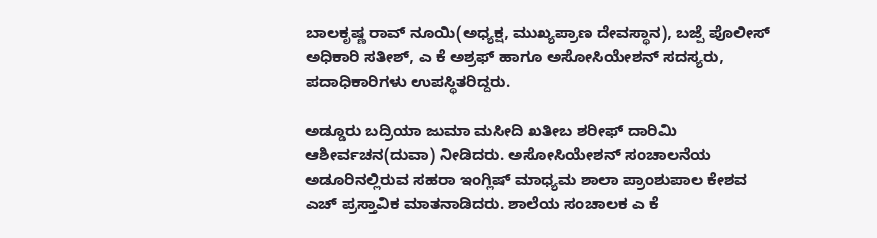ಬಾಲಕೃಷ್ಣ ರಾವ್ ನೂಯಿ(ಅಧ್ಯಕ್ಷ, ಮುಖ್ಯಪ್ರಾಣ ದೇವಸ್ಥಾನ), ಬಜ್ಪೆ ಪೊಲೀಸ್ ಅಧಿಕಾರಿ ಸತೀಶ್, ಎ ಕೆ ಅಶ್ರಫ್ ಹಾಗೂ ಅಸೋಸಿಯೇಶನ್ ಸದಸ್ಯರು, ಪದಾಧಿಕಾರಿಗಳು ಉಪಸ್ಥಿತರಿದ್ದರು.

ಅಡ್ಡೂರು ಬದ್ರಿಯಾ ಜುಮಾ ಮಸೀದಿ ಖತೀಬ ಶರೀಫ್ ದಾರಿಮಿ ಆಶೀರ್ವಚನ(ದುವಾ) ನೀಡಿದರು. ಅಸೋಸಿಯೇಶನ್ ಸಂಚಾಲನೆಯ ಅಡೂರಿನಲ್ಲಿರುವ ಸಹರಾ ಇಂಗ್ಲಿಷ್ ಮಾಧ್ಯಮ ಶಾಲಾ ಪ್ರಾಂಶುಪಾಲ ಕೇಶವ ಎಚ್ ಪ್ರಸ್ತಾವಿಕ ಮಾತನಾಡಿದರು. ಶಾಲೆಯ ಸಂಚಾಲಕ ಎ ಕೆ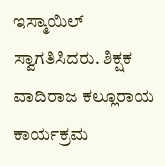ಇಸ್ಮಾಯಿಲ್ ಸ್ವಾಗತಿಸಿದರು. ಶಿಕ್ಷಕ ವಾದಿರಾಜ ಕಲ್ಲೂರಾಯ ಕಾರ್ಯಕ್ರಮ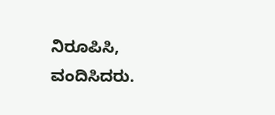ನಿರೂಪಿಸಿ, ವಂದಿಸಿದರು.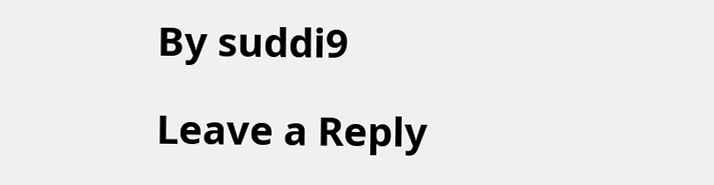By suddi9

Leave a Reply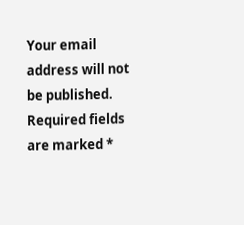Your email address will not be published. Required fields are marked *